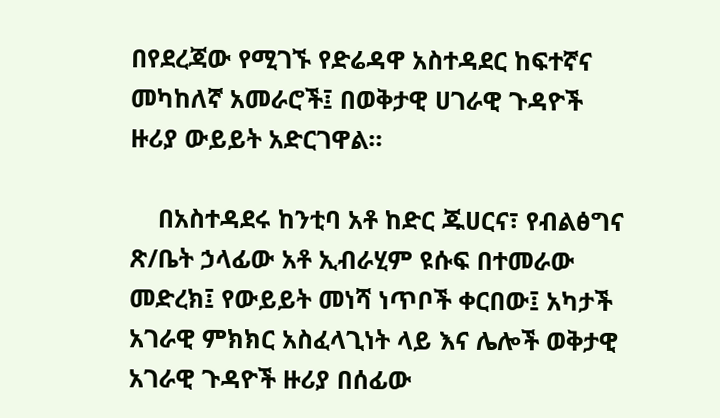በየደረጃው የሚገኙ የድሬዳዋ አስተዳደር ከፍተኛና መካከለኛ አመራሮች፤ በወቅታዊ ሀገራዊ ጉዳዮች ዙሪያ ውይይት አድርገዋል።

    በአስተዳደሩ ከንቲባ አቶ ከድር ጁሀርና፣ የብልፅግና ጽ/ቤት ኃላፊው አቶ ኢብራሂም ዩሱፍ በተመራው መድረክ፤ የውይይት መነሻ ነጥቦች ቀርበው፤ አካታች አገራዊ ምክክር አስፈላጊነት ላይ እና ሌሎች ወቅታዊ አገራዊ ጉዳዮች ዙሪያ በሰፊው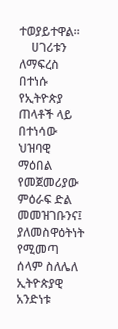ተወያይተዋል።
    ሀገሪቱን ለማፍረስ በተነሱ የኢትዮጵያ ጠላቶች ላይ በተነሳው ህዝባዊ ማዕበል የመጀመሪያው ምዕራፍ ድል መመዝገቡንና፤ ያለመስዋዕትነት የሚመጣ ሰላም ስለሌለ ኢትዮጵያዊ አንድነቱ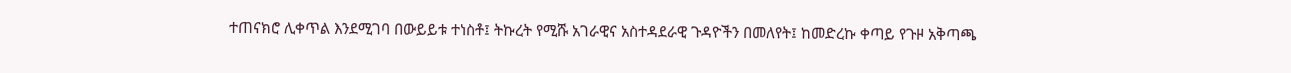ተጠናክሮ ሊቀጥል እንደሚገባ በውይይቱ ተነስቶ፤ ትኩረት የሚሹ አገራዊና አስተዳደራዊ ጉዳዮችን በመለየት፤ ከመድረኩ ቀጣይ የጉዞ አቅጣጫ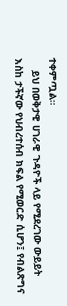ተቀምጧል።
    ይህ በወቅታዊ ሀገራዊ ጉዳዮች ላይ የሚደረገው ውይይት እስከ ታችኛው የህብረተሰብ ክፍል የሚወርድ ሲሆን፤ የብልጽግና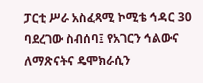ፓርቲ ሥራ አስፈጻሚ ኮሚቴ ኅዳር 30 ባደረገው ስብሰባ፤ የአገርን ኅልውና ለማጽናትና ዴሞክራሲን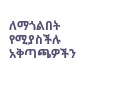ለማጎልበት የሚያስችሉ አቅጣጫዎችን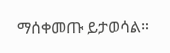ማሰቀመጡ ይታወሳል።